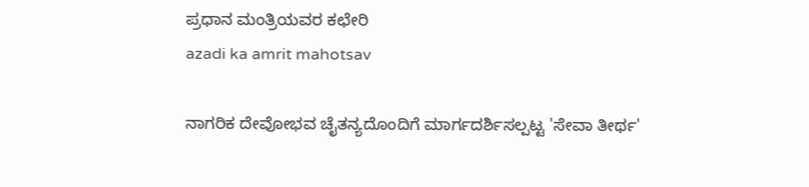ಪ್ರಧಾನ ಮಂತ್ರಿಯವರ ಕಛೇರಿ
azadi ka amrit mahotsav

ನಾಗರಿಕ ದೇವೋಭವ ಚೈತನ್ಯದೊಂದಿಗೆ ಮಾರ್ಗದರ್ಶಿಸಲ್ಪಟ್ಟ 'ಸೇವಾ ತೀರ್ಥ'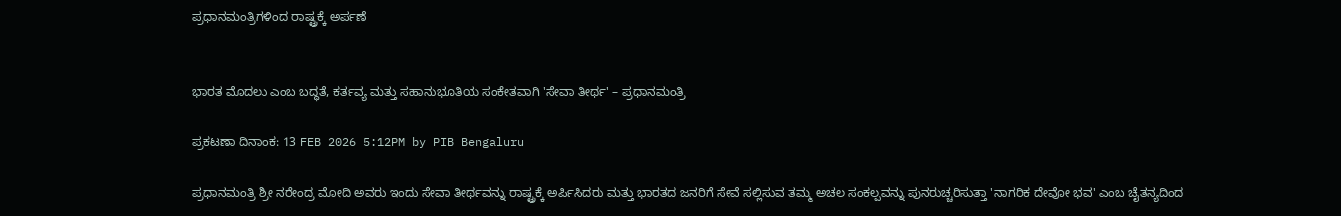ಪ್ರಧಾನಮಂತ್ರಿಗಳಿಂದ ರಾಷ್ಟ್ರಕ್ಕೆ ಅರ್ಪಣೆ


ಭಾರತ ಮೊದಲು ಎಂಬ ಬದ್ಧತೆ, ಕರ್ತವ್ಯ ಮತ್ತು ಸಹಾನುಭೂತಿಯ ಸಂಕೇತವಾಗಿ 'ಸೇವಾ ತೀರ್ಥ' – ಪ್ರಧಾನಮಂತ್ರಿ

ಪ್ರಕಟಣಾ ದಿನಾಂಕ: 13 FEB 2026 5:12PM by PIB Bengaluru

ಪ್ರಧಾನಮಂತ್ರಿ ಶ್ರೀ ನರೇಂದ್ರ ಮೋದಿ ಅವರು ಇಂದು ಸೇವಾ ತೀರ್ಥವನ್ನು ರಾಷ್ಟ್ರಕ್ಕೆ ಅರ್ಪಿಸಿದರು ಮತ್ತು ಭಾರತದ ಜನರಿಗೆ ಸೇವೆ ಸಲ್ಲಿಸುವ ತಮ್ಮ ಅಚಲ ಸಂಕಲ್ಪವನ್ನು ಪುನರುಚ್ಚರಿಸುತ್ತಾ 'ನಾಗರಿಕ ದೇವೋ ಭವ' ಎಂಬ ಚೈತನ್ಯದಿಂದ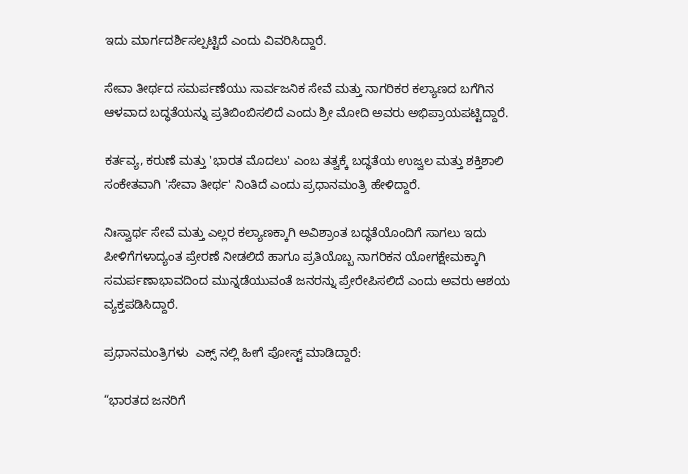ಇದು ಮಾರ್ಗದರ್ಶಿಸಲ್ಪಟ್ಟಿದೆ ಎಂದು ವಿವರಿಸಿದ್ದಾರೆ.

ಸೇವಾ ತೀರ್ಥದ ಸಮರ್ಪಣೆಯು ಸಾರ್ವಜನಿಕ ಸೇವೆ ಮತ್ತು ನಾಗರಿಕರ ಕಲ್ಯಾಣದ ಬಗೆಗಿನ ಆಳವಾದ ಬದ್ಧತೆಯನ್ನು ಪ್ರತಿಬಿಂಬಿಸಲಿದೆ ಎಂದು ಶ್ರೀ ಮೋದಿ ಅವರು ಅಭಿಪ್ರಾಯಪಟ್ಟಿದ್ದಾರೆ.

ಕರ್ತವ್ಯ, ಕರುಣೆ ಮತ್ತು 'ಭಾರತ ಮೊದಲು' ಎಂಬ ತತ್ವಕ್ಕೆ ಬದ್ಧತೆಯ ಉಜ್ವಲ ಮತ್ತು ಶಕ್ತಿಶಾಲಿ ಸಂಕೇತವಾಗಿ 'ಸೇವಾ ತೀರ್ಥ' ನಿಂತಿದೆ ಎಂದು ಪ್ರಧಾನಮಂತ್ರಿ ಹೇಳಿದ್ದಾರೆ.

ನಿಃಸ್ವಾರ್ಥ ಸೇವೆ ಮತ್ತು ಎಲ್ಲರ ಕಲ್ಯಾಣಕ್ಕಾಗಿ ಅವಿಶ್ರಾಂತ ಬದ್ಧತೆಯೊಂದಿಗೆ ಸಾಗಲು ಇದು ಪೀಳಿಗೆಗಳಾದ್ಯಂತ ಪ್ರೇರಣೆ ನೀಡಲಿದೆ ಹಾಗೂ ಪ್ರತಿಯೊಬ್ಬ ನಾಗರಿಕನ ಯೋಗಕ್ಷೇಮಕ್ಕಾಗಿ ಸಮರ್ಪಣಾಭಾವದಿಂದ ಮುನ್ನಡೆಯುವಂತೆ ಜನರನ್ನು ಪ್ರೇರೇಪಿಸಲಿದೆ ಎಂದು ಅವರು ಆಶಯ ವ್ಯಕ್ತಪಡಿಸಿದ್ದಾರೆ.

ಪ್ರಧಾನಮಂತ್ರಿಗಳು  ಎಕ್ಸ್ ನಲ್ಲಿ ಹೀಗೆ ಪೋಸ್ಟ್ ಮಾಡಿದ್ದಾರೆ:

“ಭಾರತದ ಜನರಿಗೆ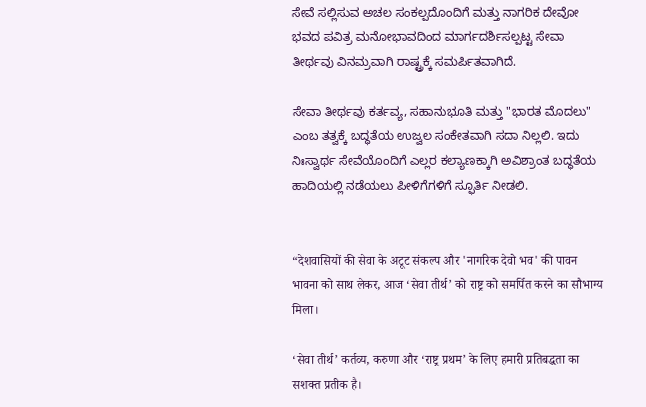ಸೇವೆ ಸಲ್ಲಿಸುವ ಅಚಲ ಸಂಕಲ್ಪದೊಂದಿಗೆ ಮತ್ತು ನಾಗರಿಕ ದೇವೋ ಭವದ ಪವಿತ್ರ ಮನೋಭಾವದಿಂದ ಮಾರ್ಗದರ್ಶಿಸಲ್ಪಟ್ಟ ಸೇವಾ ತೀರ್ಥವು ವಿನಮ್ರವಾಗಿ ರಾಷ್ಟ್ರಕ್ಕೆ ಸಮರ್ಪಿತವಾಗಿದೆ.

ಸೇವಾ ತೀರ್ಥವು ಕರ್ತವ್ಯ, ಸಹಾನುಭೂತಿ ಮತ್ತು "ಭಾರತ ಮೊದಲು" ಎಂಬ ತತ್ವಕ್ಕೆ ಬದ್ಧತೆಯ ಉಜ್ವಲ ಸಂಕೇತವಾಗಿ ಸದಾ ನಿಲ್ಲಲಿ. ಇದು ನಿಃಸ್ವಾರ್ಥ ಸೇವೆಯೊಂದಿಗೆ ಎಲ್ಲರ ಕಲ್ಯಾಣಕ್ಕಾಗಿ ಅವಿಶ್ರಾಂತ ಬದ್ಧತೆಯ ಹಾದಿಯಲ್ಲಿ ನಡೆಯಲು ಪೀಳಿಗೆಗಳಿಗೆ ಸ್ಫೂರ್ತಿ ನೀಡಲಿ.


“देशवासियों की सेवा के अटूट संकल्प और 'नागरिक देवो भव' की पावन भावना को साथ लेकर, आज ‘सेवा तीर्थ’ को राष्ट्र को समर्पित करने का सौभाग्य मिला।

‘सेवा तीर्थ’ कर्तव्य, करुणा और ‘राष्ट्र प्रथम’ के लिए हमारी प्रतिबद्धता का सशक्त प्रतीक है।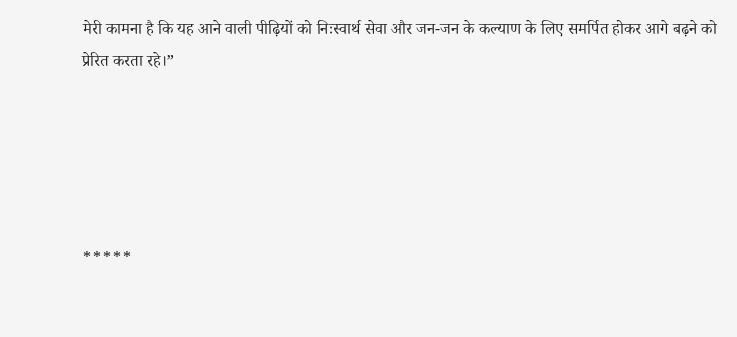मेरी कामना है कि यह आने वाली पीढ़ियों को निःस्वार्थ सेवा और जन-जन के कल्याण के लिए समर्पित होकर आगे बढ़ने को प्रेरित करता रहे।”





*****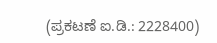(ಪ್ರಕಟಣೆ ಐ.ಡಿ.: 2228400)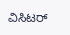ವಿಸಿಟರ್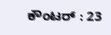ಕೌಂಟರ್ : 23